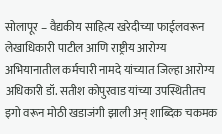सोलापूर – वैद्यकीय साहित्य खरेदीच्या फाईलवरून लेखाधिकारी पाटील आणि राष्ट्रीय आरोग्य अभियानातील कर्मचारी नामदे यांच्यात जिल्हा आरोग्य अधिकारी डॉ. सतीश कोपुरवाड यांच्या उपस्थितीतच इगो वरून मोठी खडाजंगी झाली अन् शाब्दिक चकमक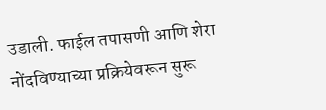उडाली. फाईल तपासणी आणि शेरा नोंदविण्याच्या प्रक्रियेवरून सुरू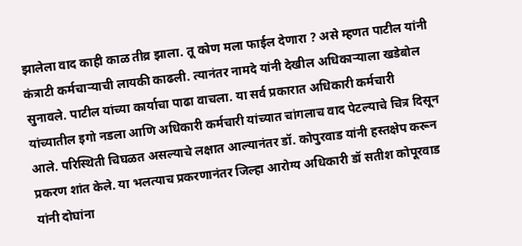झालेला वाद काही काळ तीव्र झाला. तू कोण मला फाईल देणारा ? असे म्हणत पाटील यांनी कंत्राटी कर्मचाऱ्याची लायकी काढली. त्यानंतर नामदे यांनी देखील अधिकाऱ्याला खडेबोल सुनावले. पाटील यांच्या कार्याचा पाढा वाचला. या सर्व प्रकारात अधिकारी कर्मचारी यांच्यातील इगो नडला आणि अधिकारी कर्मचारी यांच्यात चांगलाच वाद पेटल्याचे चित्र दिसून आले. परिस्थिती चिघळत असल्याचे लक्षात आल्यानंतर डॉ. कोपुरवाड यांनी हस्तक्षेप करून प्रकरण शांत केले. या भलत्याच प्रकरणानंतर जिल्हा आरोग्य अधिकारी डॉ सतीश कोपूरवाड यांनी दोघांना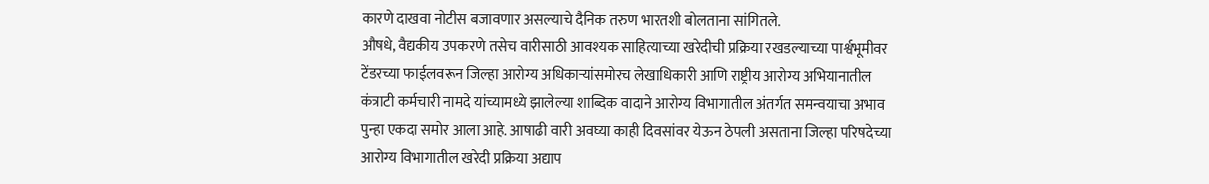कारणे दाखवा नोटीस बजावणार असल्याचे दैनिक तरुण भारतशी बोलताना सांगितले.
औषधे, वैद्यकीय उपकरणे तसेच वारीसाठी आवश्यक साहित्याच्या खरेदीची प्रक्रिया रखडल्याच्या पार्श्वभूमीवर टेंडरच्या फाईलवरून जिल्हा आरोग्य अधिकाऱ्यांसमोरच लेखाधिकारी आणि राष्ट्रीय आरोग्य अभियानातील कंत्राटी कर्मचारी नामदे यांच्यामध्ये झालेल्या शाब्दिक वादाने आरोग्य विभागातील अंतर्गत समन्वयाचा अभाव पुन्हा एकदा समोर आला आहे. आषाढी वारी अवघ्या काही दिवसांवर येऊन ठेपली असताना जिल्हा परिषदेच्या आरोग्य विभागातील खरेदी प्रक्रिया अद्याप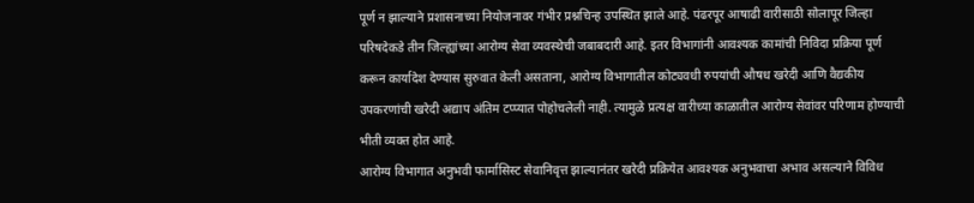पूर्ण न झाल्याने प्रशासनाच्या नियोजनावर गंभीर प्रश्नचिन्ह उपस्थित झाले आहे. पंढरपूर आषाढी वारीसाठी सोलापूर जिल्हा परिषदेकडे तीन जिल्ह्यांच्या आरोग्य सेवा व्यवस्थेची जबाबदारी आहे. इतर विभागांनी आवश्यक कामांची निविदा प्रक्रिया पूर्ण करून कार्यादेश देण्यास सुरुवात केली असताना, आरोग्य विभागातील कोट्यवधी रुपयांची औषध खरेदी आणि वैद्यकीय उपकरणांची खरेदी अद्याप अंतिम टप्प्यात पोहोचलेली नाही. त्यामुळे प्रत्यक्ष वारीच्या काळातील आरोग्य सेवांवर परिणाम होण्याची भीती व्यक्त होत आहे.
आरोग्य विभागात अनुभवी फार्मासिस्ट सेवानिवृत्त झाल्यानंतर खरेदी प्रक्रियेत आवश्यक अनुभवाचा अभाव असल्याने विविध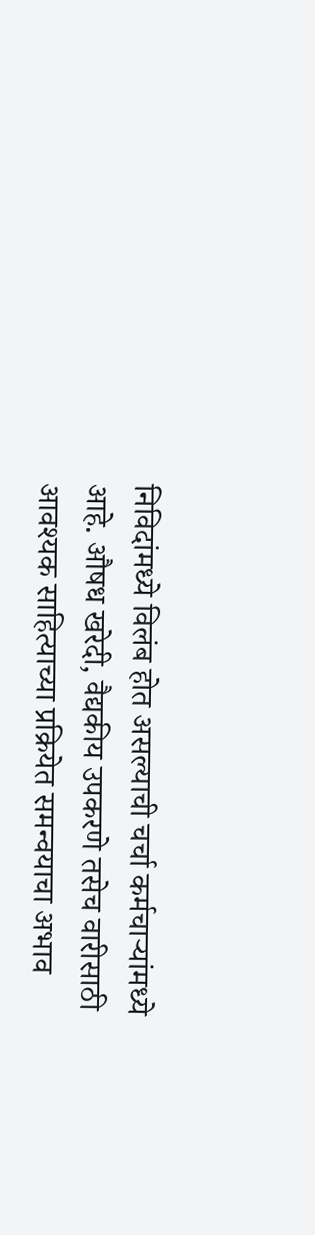निविदांमध्ये विलंब होत असल्याची चर्चा कर्मचाऱ्यांमध्ये आहे. औषध खरेदी, वैद्यकीय उपकरणे तसेच वारीसाठी आवश्यक साहित्याच्या प्रक्रियेत समन्वयाचा अभाव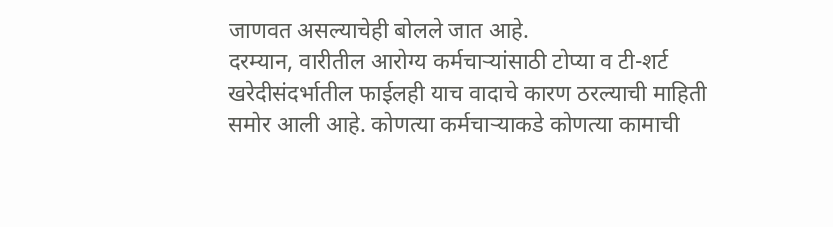जाणवत असल्याचेही बोलले जात आहे.
दरम्यान, वारीतील आरोग्य कर्मचाऱ्यांसाठी टोप्या व टी-शर्ट खरेदीसंदर्भातील फाईलही याच वादाचे कारण ठरल्याची माहिती समोर आली आहे. कोणत्या कर्मचाऱ्याकडे कोणत्या कामाची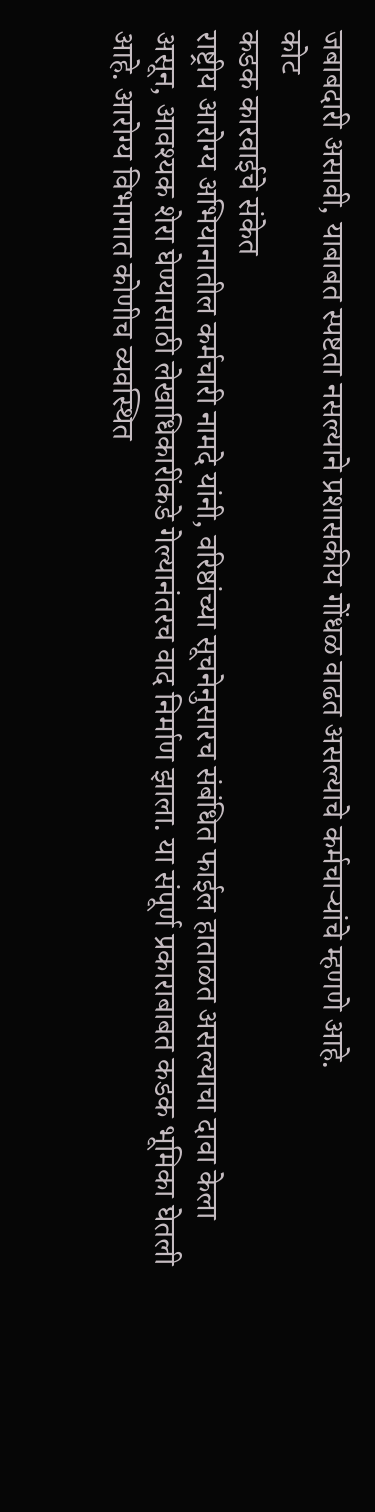जबाबदारी असावी, याबाबत स्पष्टता नसल्याने प्रशासकीय गोंधळ वाढत असल्याचे कर्मचाऱ्यांचे म्हणणे आहे.
कोट
कडक कारवाईचे संकेत
राष्ट्रीय आरोग्य अभियानातील कर्मचारी नामदे यांनी, वरिष्ठांच्या सूचनेनुसारच संबंधित फाईल हाताळत असल्याचा दावा केला असून, आवश्यक शेरा घेण्यासाठी लेखाधिकारींकडे गेल्यानंतरच वाद निर्माण झाला. या संपूर्ण प्रकाराबाबत कडक भूमिका घेतली आहे. आरोग्य विभागात कोणीच व्यवस्थित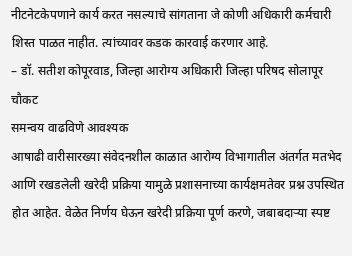नीटनेटकेपणाने कार्य करत नसल्याचे सांगताना जे कोणी अधिकारी कर्मचारी शिस्त पाळत नाहीत. त्यांच्यावर कडक कारवाई करणार आहे.
– डॉ. सतीश कोपूरवाड, जिल्हा आरोग्य अधिकारी जिल्हा परिषद सोलापूर
चौकट
समन्वय वाढविणे आवश्यक
आषाढी वारीसारख्या संवेदनशील काळात आरोग्य विभागातील अंतर्गत मतभेद आणि रखडलेली खरेदी प्रक्रिया यामुळे प्रशासनाच्या कार्यक्षमतेवर प्रश्न उपस्थित होत आहेत. वेळेत निर्णय घेऊन खरेदी प्रक्रिया पूर्ण करणे, जबाबदाऱ्या स्पष्ट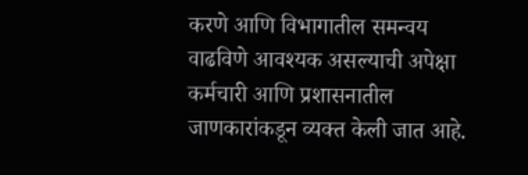करणे आणि विभागातील समन्वय वाढविणे आवश्यक असल्याची अपेक्षा कर्मचारी आणि प्रशासनातील जाणकारांकडून व्यक्त केली जात आहे.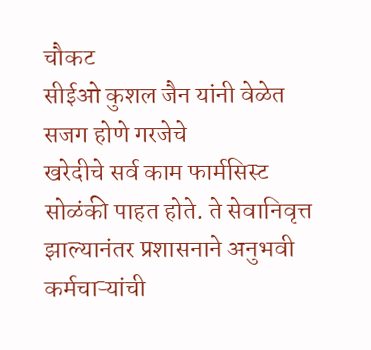चौकट
सीईओ कुशल जैन यांनी वेळेत सजग होणे गरजेचे
खरेदीचे सर्व काम फार्मसिस्ट सोळंकी पाहत होते. ते सेवानिवृत्त झाल्यानंतर प्रशासनाने अनुभवी कर्मचाऱ्यांची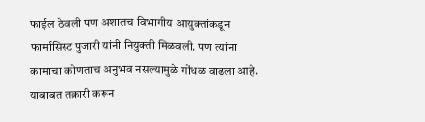फाईल ठेवली पण अशातच विभागीय आयुक्तांकडून फार्मासिस्ट पुजारी यांनी नियुक्ती मिळवली. पण त्यांना कामाचा कोणताच अनुभव नसल्यामुळे गोंधळ वाढला आहे. याबाबत तक्रारी करून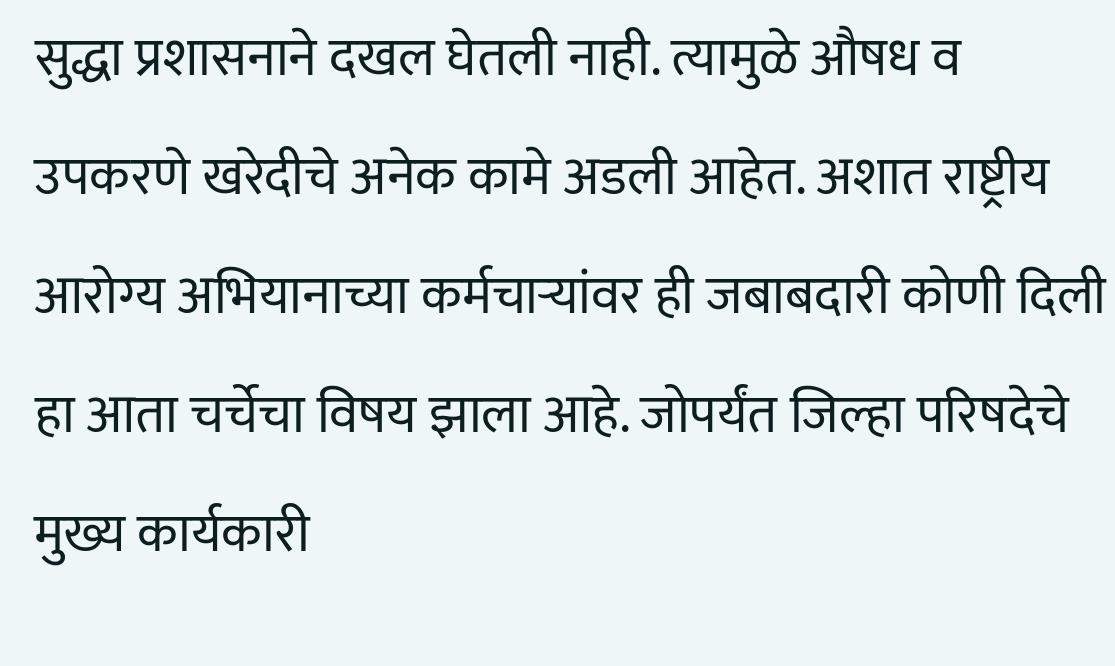सुद्धा प्रशासनाने दखल घेतली नाही. त्यामुळे औषध व उपकरणे खरेदीचे अनेक कामे अडली आहेत. अशात राष्ट्रीय आरोग्य अभियानाच्या कर्मचाऱ्यांवर ही जबाबदारी कोणी दिली हा आता चर्चेचा विषय झाला आहे. जोपर्यंत जिल्हा परिषदेचे मुख्य कार्यकारी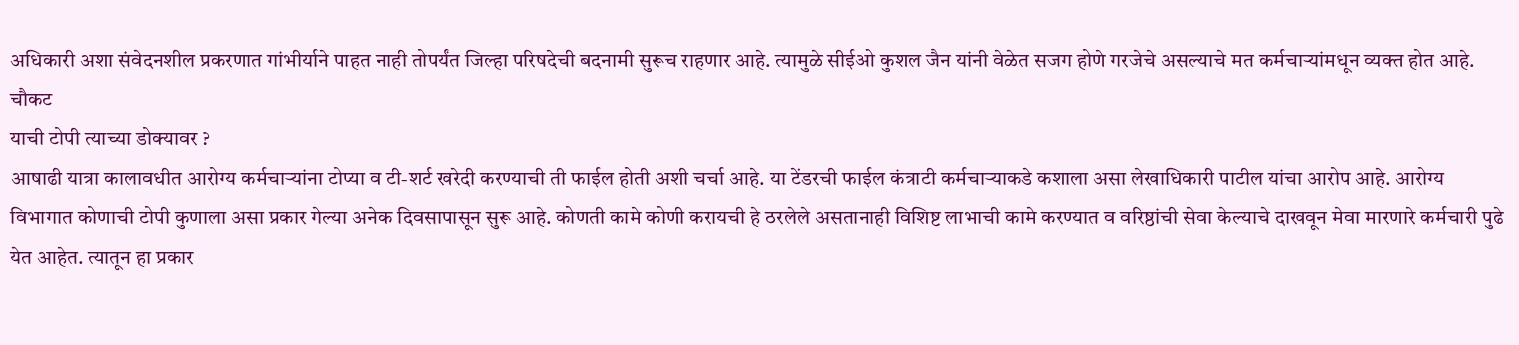अधिकारी अशा संवेदनशील प्रकरणात गांभीर्याने पाहत नाही तोपर्यंत जिल्हा परिषदेची बदनामी सुरूच राहणार आहे. त्यामुळे सीईओ कुशल जैन यांनी वेळेत सजग होणे गरजेचे असल्याचे मत कर्मचाऱ्यांमधून व्यक्त होत आहे.
चौकट
याची टोपी त्याच्या डोक्यावर ?
आषाढी यात्रा कालावधीत आरोग्य कर्मचाऱ्यांना टोप्या व टी-शर्ट खरेदी करण्याची ती फाईल होती अशी चर्चा आहे. या टेंडरची फाईल कंत्राटी कर्मचाऱ्याकडे कशाला असा लेखाधिकारी पाटील यांचा आरोप आहे. आरोग्य विभागात कोणाची टोपी कुणाला असा प्रकार गेल्या अनेक दिवसापासून सुरू आहे. कोणती कामे कोणी करायची हे ठरलेले असतानाही विशिष्ट लाभाची कामे करण्यात व वरिष्ठांची सेवा केल्याचे दाखवून मेवा मारणारे कर्मचारी पुढे येत आहेत. त्यातून हा प्रकार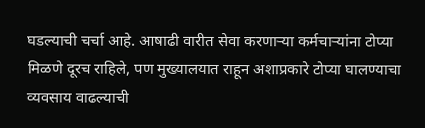घडल्याची चर्चा आहे. आषाढी वारीत सेवा करणाऱ्या कर्मचाऱ्यांना टोप्या मिळणे दूरच राहिले, पण मुख्यालयात राहून अशाप्रकारे टोप्या घालण्याचा व्यवसाय वाढल्याची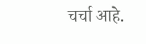चर्चा आहे.